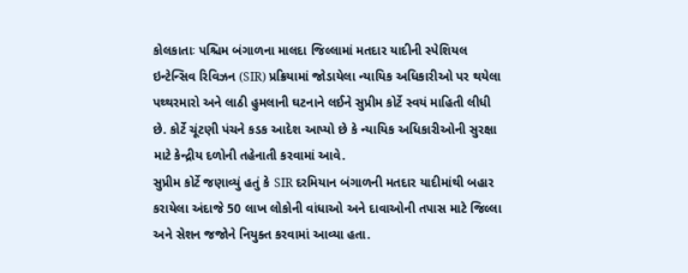કોલકાતાઃ પશ્ચિમ બંગાળના માલદા જિલ્લામાં મતદાર યાદીની સ્પેશિયલ ઇન્ટેન્સિવ રિવિઝન (SIR) પ્રક્રિયામાં જોડાયેલા ન્યાયિક અધિકારીઓ પર થયેલા પથ્થરમારો અને લાઠી હુમલાની ઘટનાને લઈને સુપ્રીમ કોર્ટે સ્વયં માહિતી લીધી છે. કોર્ટે ચૂંટણી પંચને કડક આદેશ આપ્યો છે કે ન્યાયિક અધિકારીઓની સુરક્ષા માટે કેન્દ્રીય દળોની તહેનાતી કરવામાં આવે.
સુપ્રીમ કોર્ટે જણાવ્યું હતું કે SIR દરમિયાન બંગાળની મતદાર યાદીમાંથી બહાર કરાયેલા અંદાજે 50 લાખ લોકોની વાંધાઓ અને દાવાઓની તપાસ માટે જિલ્લા અને સેશન જજોને નિયુક્ત કરવામાં આવ્યા હતા.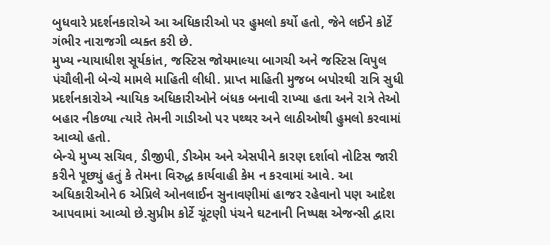બુધવારે પ્રદર્શનકારોએ આ અધિકારીઓ પર હુમલો કર્યો હતો, જેને લઈને કોર્ટે ગંભીર નારાજગી વ્યક્ત કરી છે.
મુખ્ય ન્યાયાધીશ સૂર્યકાંત, જસ્ટિસ જોયમાલ્યા બાગચી અને જસ્ટિસ વિપુલ પંચૌલીની બેન્ચે મામલે માહિતી લીધી. પ્રાપ્ત માહિતી મુજબ બપોરથી રાત્રિ સુધી પ્રદર્શનકારોએ ન્યાયિક અધિકારીઓને બંધક બનાવી રાખ્યા હતા અને રાત્રે તેઓ બહાર નીકળ્યા ત્યારે તેમની ગાડીઓ પર પથ્થર અને લાઠીઓથી હુમલો કરવામાં આવ્યો હતો.
બેન્ચે મુખ્ય સચિવ, ડીજીપી, ડીએમ અને એસપીને કારણ દર્શાવો નોટિસ જારી કરીને પૂછ્યું હતું કે તેમના વિરુદ્ધ કાર્યવાહી કેમ ન કરવામાં આવે. આ અધિકારીઓને 6 એપ્રિલે ઓનલાઈન સુનાવણીમાં હાજર રહેવાનો પણ આદેશ આપવામાં આવ્યો છે.સુપ્રીમ કોર્ટે ચૂંટણી પંચને ઘટનાની નિષ્પક્ષ એજન્સી દ્વારા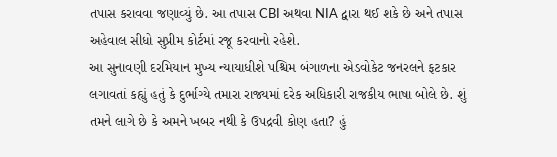તપાસ કરાવવા જણાવ્યું છે. આ તપાસ CBI અથવા NIA દ્વારા થઈ શકે છે અને તપાસ અહેવાલ સીધો સુપ્રીમ કોર્ટમાં રજૂ કરવાનો રહેશે.
આ સુનાવણી દરમિયાન મુખ્ય ન્યાયાધીશે પશ્ચિમ બંગાળના એડવોકેટ જનરલને ફટકાર લગાવતાં કહ્યું હતું કે દુર્ભાગ્યે તમારા રાજ્યમાં દરેક અધિકારી રાજકીય ભાષા બોલે છે. શું તમને લાગે છે કે અમને ખબર નથી કે ઉપદ્રવી કોણ હતા? હું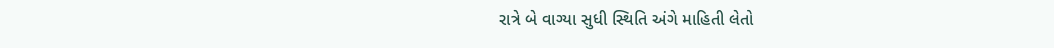રાત્રે બે વાગ્યા સુધી સ્થિતિ અંગે માહિતી લેતો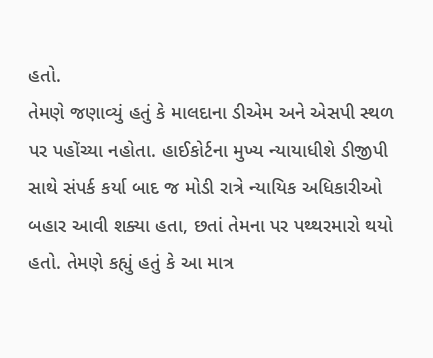હતો.
તેમણે જણાવ્યું હતું કે માલદાના ડીએમ અને એસપી સ્થળ પર પહોંચ્યા નહોતા. હાઈકોર્ટના મુખ્ય ન્યાયાધીશે ડીજીપી સાથે સંપર્ક કર્યા બાદ જ મોડી રાત્રે ન્યાયિક અધિકારીઓ બહાર આવી શક્યા હતા, છતાં તેમના પર પથ્થરમારો થયો હતો. તેમણે કહ્યું હતું કે આ માત્ર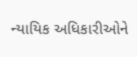ન્યાયિક અધિકારીઓને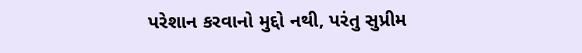પરેશાન કરવાનો મુદ્દો નથી, પરંતુ સુપ્રીમ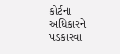કોર્ટના અધિકારને પડકારવા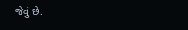જેવું છે.